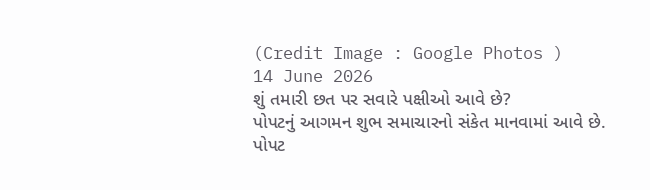(Credit Image : Google Photos )
14 June 2026
શું તમારી છત પર સવારે પક્ષીઓ આવે છે?
પોપટનું આગમન શુભ સમાચારનો સંકેત માનવામાં આવે છે.
પોપટ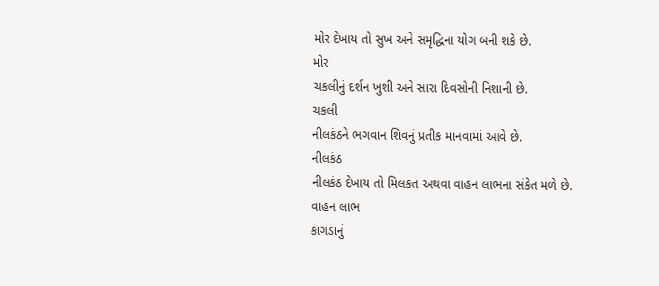મોર દેખાય તો સુખ અને સમૃદ્ધિના યોગ બની શકે છે.
મોર
ચકલીનું દર્શન ખુશી અને સારા દિવસોની નિશાની છે.
ચકલી
નીલકંઠને ભગવાન શિવનું પ્રતીક માનવામાં આવે છે.
નીલકંઠ
નીલકંઠ દેખાય તો મિલકત અથવા વાહન લાભના સંકેત મળે છે.
વાહન લાભ
કાગડાનું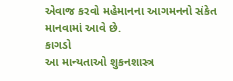એવાજ કરવો મહેમાનના આગમનનો સંકેત માનવામાં આવે છે.
કાગડો
આ માન્યતાઓ શુકનશાસ્ત્ર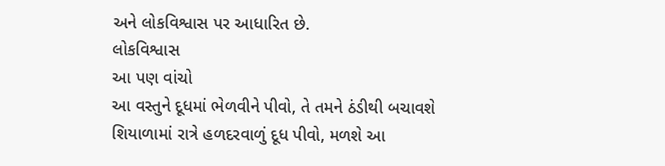અને લોકવિશ્વાસ પર આધારિત છે.
લોકવિશ્વાસ
આ પણ વાંચો
આ વસ્તુને દૂધમાં ભેળવીને પીવો, તે તમને ઠંડીથી બચાવશે
શિયાળામાં રાત્રે હળદરવાળું દૂધ પીવો, મળશે આ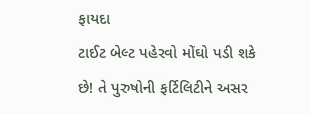ફાયદા
ટાઈટ બેલ્ટ પહેરવો મોંઘો પડી શકે છે! તે પુરુષોની ફર્ટિલિટીને અસર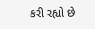કરી રહ્યો છે